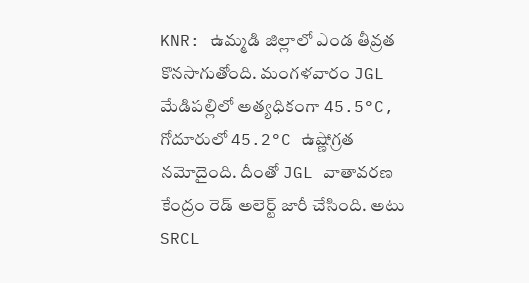KNR: ఉమ్మడి జిల్లాలో ఎండ తీవ్రత కొనసాగుతోంది. మంగళవారం JGL మేడిపల్లిలో అత్యధికంగా 45.5°C, గోదూరులో 45.2°C ఉష్ణోగ్రత నమోదైంది. దీంతో JGL వాతావరణ కేంద్రం రెడ్ అలెర్ట్ జారీ చేసింది. అటు SRCL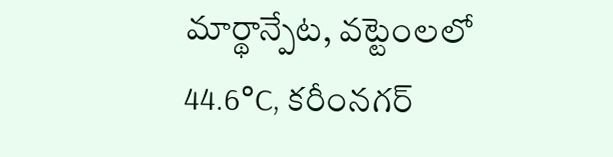మార్థాన్పేట, వట్టెంలలో 44.6°C, కరీంనగర్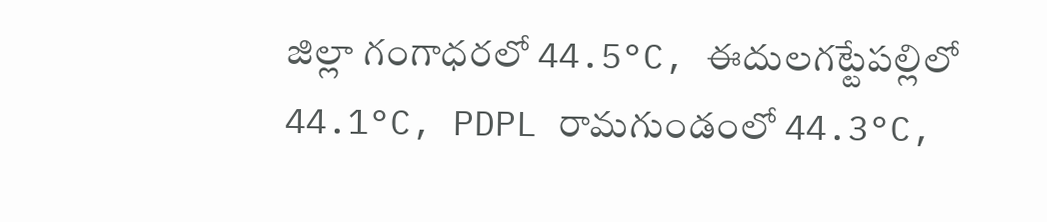జిల్లా గంగాధరలో 44.5°C, ఈదులగట్టేపల్లిలో 44.1°C, PDPL రామగుండంలో 44.3°C,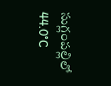సుగ్లంపల్లిలో 44.0°C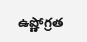ఉష్ణోగ్రత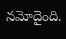నమోదైంది.